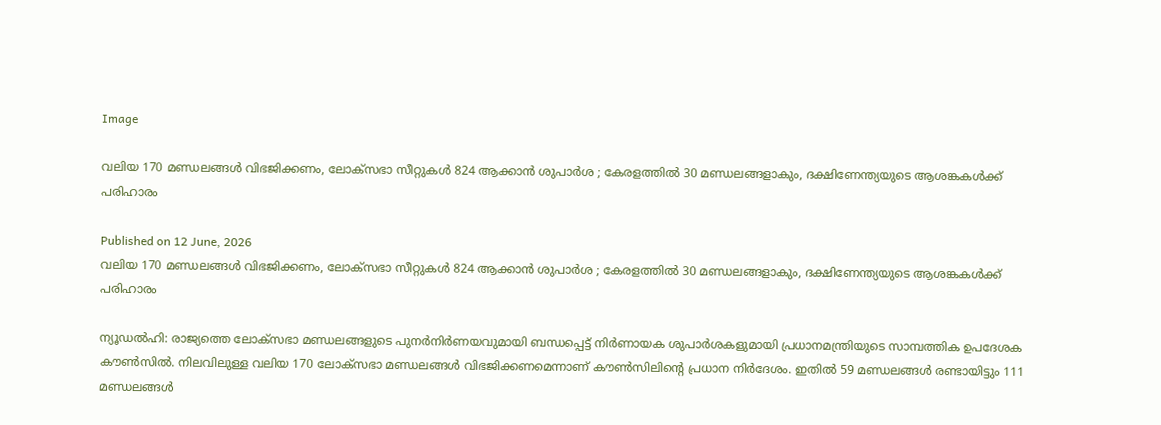Image

വലിയ 170 മണ്ഡലങ്ങൾ വിഭജിക്കണം, ലോക്‌സഭാ സീറ്റുകൾ 824 ആക്കാൻ ശുപാർശ ; കേരളത്തിൽ 30 മണ്ഡലങ്ങളാകും, ദക്ഷിണേന്ത്യയുടെ ആശങ്കകൾക്ക് പരിഹാരം

Published on 12 June, 2026
വലിയ 170 മണ്ഡലങ്ങൾ വിഭജിക്കണം, ലോക്‌സഭാ സീറ്റുകൾ 824 ആക്കാൻ ശുപാർശ ; കേരളത്തിൽ 30 മണ്ഡലങ്ങളാകും, ദക്ഷിണേന്ത്യയുടെ ആശങ്കകൾക്ക് പരിഹാരം

ന്യൂഡൽഹി: രാജ്യത്തെ ലോക്‌സഭാ മണ്ഡലങ്ങളുടെ പുനർനിർണയവുമായി ബന്ധപ്പെട്ട് നിർണായക ശുപാർശകളുമായി പ്രധാനമന്ത്രിയുടെ സാമ്പത്തിക ഉപദേശക കൗൺസിൽ. നിലവിലുള്ള വലിയ 170 ലോക്‌സഭാ മണ്ഡലങ്ങൾ വിഭജിക്കണമെന്നാണ് കൗൺസിലിന്റെ പ്രധാന നിർദേശം. ഇതിൽ 59 മണ്ഡലങ്ങൾ രണ്ടായിട്ടും 111 മണ്ഡലങ്ങൾ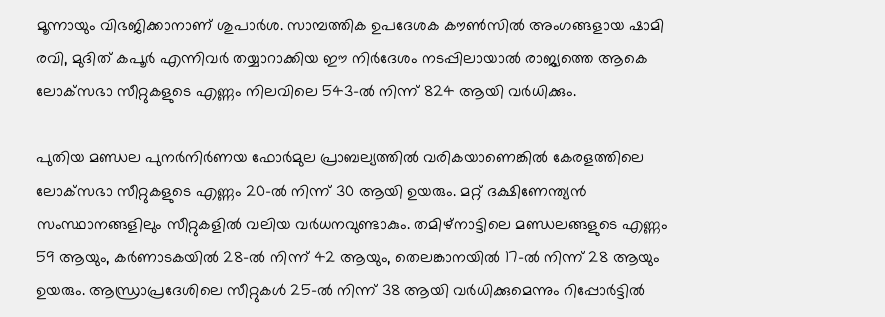മൂന്നായും വിഭജിക്കാനാണ് ശുപാർശ. സാമ്പത്തിക ഉപദേശക കൗൺസിൽ അംഗങ്ങളായ ഷാമി രവി, മുദിത് കപൂർ എന്നിവർ തയ്യാറാക്കിയ ഈ നിർദേശം നടപ്പിലായാൽ രാജ്യത്തെ ആകെ ലോക്‌സഭാ സീറ്റുകളുടെ എണ്ണം നിലവിലെ 543-ൽ നിന്ന് 824 ആയി വർധിക്കും.

പുതിയ മണ്ഡല പുനർനിർണയ ഫോർമുല പ്രാബല്യത്തിൽ വരികയാണെങ്കിൽ കേരളത്തിലെ ലോക്‌സഭാ സീറ്റുകളുടെ എണ്ണം 20-ൽ നിന്ന് 30 ആയി ഉയരും. മറ്റ് ദക്ഷിണേന്ത്യൻ സംസ്ഥാനങ്ങളിലും സീറ്റുകളിൽ വലിയ വർധനവുണ്ടാകും. തമിഴ്‌നാട്ടിലെ മണ്ഡലങ്ങളുടെ എണ്ണം 59 ആയും, കർണാടകയിൽ 28-ൽ നിന്ന് 42 ആയും, തെലങ്കാനയിൽ 17-ൽ നിന്ന് 28 ആയും ഉയരും. ആന്ധ്രാപ്രദേശിലെ സീറ്റുകൾ 25-ൽ നിന്ന് 38 ആയി വർധിക്കുമെന്നും റിപ്പോർട്ടിൽ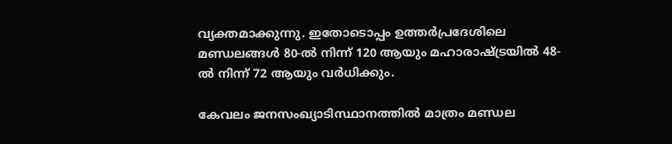വ്യക്തമാക്കുന്നു. ഇതോടൊപ്പം ഉത്തർപ്രദേശിലെ മണ്ഡലങ്ങൾ 80-ൽ നിന്ന് 120 ആയും മഹാരാഷ്ട്രയിൽ 48-ൽ നിന്ന് 72 ആയും വർധിക്കും.

കേവലം ജനസംഖ്യാടിസ്ഥാനത്തിൽ മാത്രം മണ്ഡല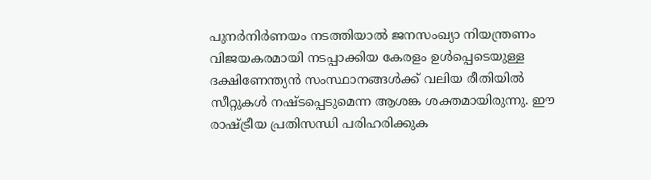പുനർനിർണയം നടത്തിയാൽ ജനസംഖ്യാ നിയന്ത്രണം വിജയകരമായി നടപ്പാക്കിയ കേരളം ഉൾപ്പെടെയുള്ള ദക്ഷിണേന്ത്യൻ സംസ്ഥാനങ്ങൾക്ക് വലിയ രീതിയിൽ സീറ്റുകൾ നഷ്ടപ്പെടുമെന്ന ആശങ്ക ശക്തമായിരുന്നു. ഈ രാഷ്ട്രീയ പ്രതിസന്ധി പരിഹരിക്കുക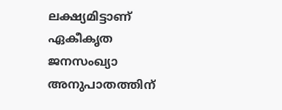ലക്ഷ്യമിട്ടാണ് ഏകീകൃത ജനസംഖ്യാ അനുപാതത്തിന്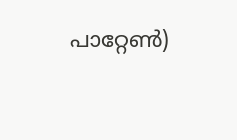പാറ്റേൺ)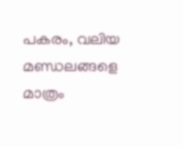പകരം, വലിയ മണ്ഡലങ്ങളെ മാത്രം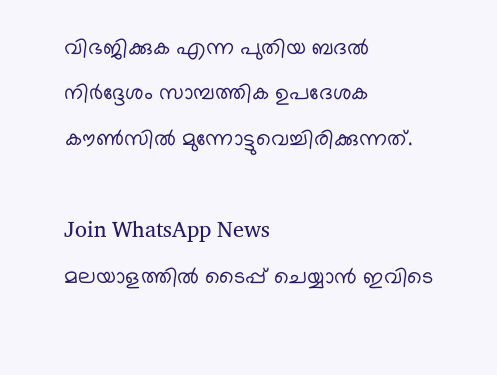വിഭജിക്കുക എന്ന പുതിയ ബദൽ നിർദ്ദേശം സാമ്പത്തിക ഉപദേശക കൗൺസിൽ മുന്നോട്ടുവെച്ചിരിക്കുന്നത്.

Join WhatsApp News
മലയാളത്തില്‍ ടൈപ്പ് ചെയ്യാന്‍ ഇവിടെ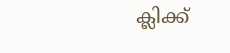ക്ലിക്ക്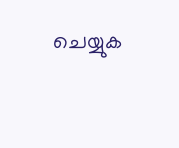ചെയ്യുക